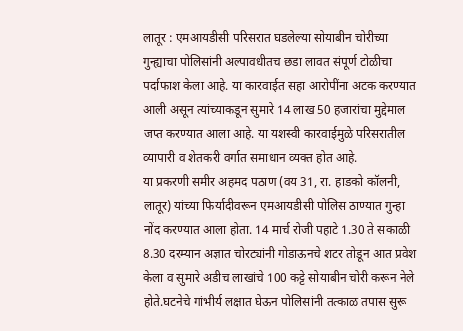लातूर : एमआयडीसी परिसरात घडलेल्या सोयाबीन चोरीच्या गुन्ह्याचा पोलिसांनी अल्पावधीतच छडा लावत संपूर्ण टोळीचा पर्दाफाश केला आहे. या कारवाईत सहा आरोपींना अटक करण्यात आली असून त्यांच्याकडून सुमारे 14 लाख 50 हजारांचा मुद्देमाल जप्त करण्यात आला आहे. या यशस्वी कारवाईमुळे परिसरातील व्यापारी व शेतकरी वर्गात समाधान व्यक्त होत आहे.
या प्रकरणी समीर अहमद पठाण (वय 31, रा. हाडको कॉलनी, लातूर) यांच्या फिर्यादीवरून एमआयडीसी पोलिस ठाण्यात गुन्हा नोंद करण्यात आला होता. 14 मार्च रोजी पहाटे 1.30 ते सकाळी 8.30 दरम्यान अज्ञात चोरट्यांनी गोडाऊनचे शटर तोडून आत प्रवेश केला व सुमारे अडीच लाखांचे 100 कट्टे सोयाबीन चोरी करून नेले होते.घटनेचे गांभीर्य लक्षात घेऊन पोलिसांनी तत्काळ तपास सुरू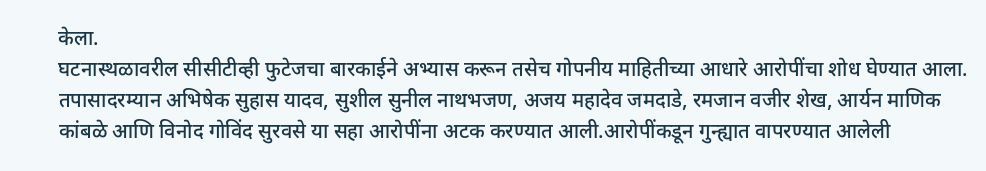केला.
घटनास्थळावरील सीसीटीव्ही फुटेजचा बारकाईने अभ्यास करून तसेच गोपनीय माहितीच्या आधारे आरोपींचा शोध घेण्यात आला. तपासादरम्यान अभिषेक सुहास यादव, सुशील सुनील नाथभजण, अजय महादेव जमदाडे, रमजान वजीर शेख, आर्यन माणिक कांबळे आणि विनोद गोविंद सुरवसे या सहा आरोपींना अटक करण्यात आली.आरोपींकडून गुन्ह्यात वापरण्यात आलेली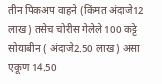तीन पिकअप वाहने (किंमत अंदाजे12 लाख) तसेच चोरीस गेलेले 100 कट्टे सोयाबीन ( अंदाजे2.50 लाख) असा एकूण 14.50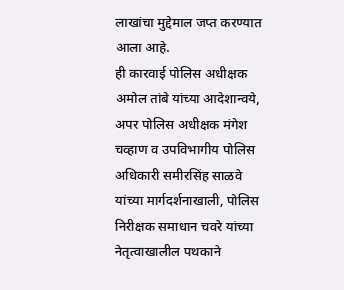लाखांचा मुद्देमाल जप्त करण्यात आला आहे.
ही कारवाई पोलिस अधीक्षक अमोल तांबे यांच्या आदेशान्वये, अपर पोलिस अधीक्षक मंगेश चव्हाण व उपविभागीय पोलिस अधिकारी समीरसिंह साळवे यांच्या मार्गदर्शनाखाली, पोलिस निरीक्षक समाधान चवरे यांच्या नेतृत्वाखालील पथकाने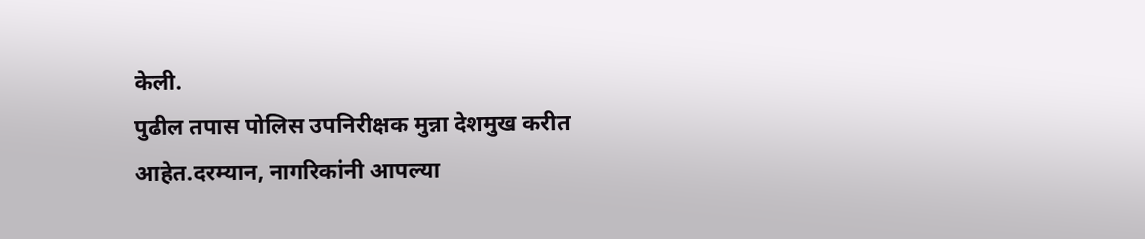केली.
पुढील तपास पोलिस उपनिरीक्षक मुन्ना देशमुख करीत आहेत.दरम्यान, नागरिकांनी आपल्या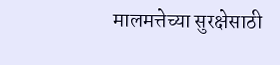मालमत्तेच्या सुरक्षेसाठी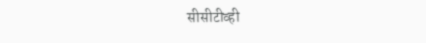सीसीटीव्ही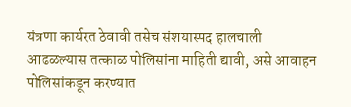यंत्रणा कार्यरत ठेवावी तसेच संशयास्पद हालचाली आढळल्यास तत्काळ पोलिसांना माहिती द्यावी, असे आवाहन पोलिसांकडून करण्यात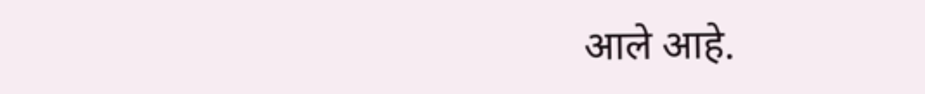आले आहे.